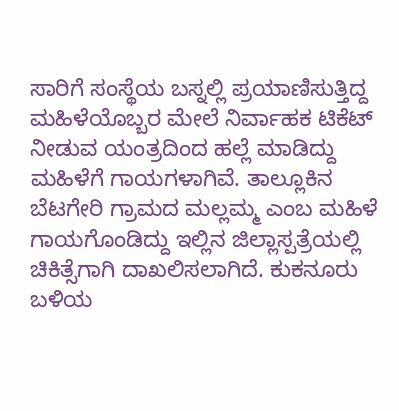ಸಾರಿಗೆ ಸಂಸ್ಥೆಯ ಬಸ್ನಲ್ಲಿ ಪ್ರಯಾಣಿಸುತ್ತಿದ್ದ ಮಹಿಳೆಯೊಬ್ಬರ ಮೇಲೆ ನಿರ್ವಾಹಕ ಟಿಕೆಟ್ ನೀಡುವ ಯಂತ್ರದಿಂದ ಹಲ್ಲೆ ಮಾಡಿದ್ದು ಮಹಿಳೆಗೆ ಗಾಯಗಳಾಗಿವೆ. ತಾಲ್ಲೂಕಿನ ಬೆಟಗೇರಿ ಗ್ರಾಮದ ಮಲ್ಲಮ್ಮ ಎಂಬ ಮಹಿಳೆ ಗಾಯಗೊಂಡಿದ್ದು ಇಲ್ಲಿನ ಜಿಲ್ಲಾಸ್ಪತ್ರೆಯಲ್ಲಿ ಚಿಕಿತ್ಸೆಗಾಗಿ ದಾಖಲಿಸಲಾಗಿದೆ. ಕುಕನೂರು ಬಳಿಯ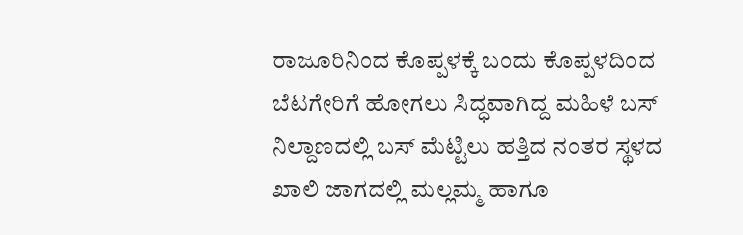ರಾಜೂರಿನಿಂದ ಕೊಪ್ಪಳಕ್ಕೆ ಬಂದು ಕೊಪ್ಪಳದಿಂದ ಬೆಟಗೇರಿಗೆ ಹೋಗಲು ಸಿದ್ಧವಾಗಿದ್ದ ಮಹಿಳೆ ಬಸ್ ನಿಲ್ದಾಣದಲ್ಲಿ ಬಸ್ ಮೆಟ್ಟಿಲು ಹತ್ತಿದ ನಂತರ ಸ್ಥಳದ ಖಾಲಿ ಜಾಗದಲ್ಲಿ ಮಲ್ಲಮ್ಮ ಹಾಗೂ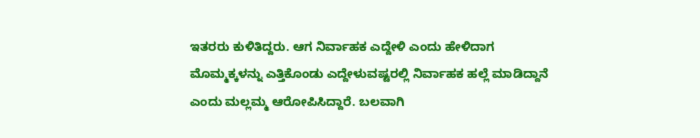ಇತರರು ಕುಳಿತಿದ್ದರು. ಆಗ ನಿರ್ವಾಹಕ ಎದ್ದೇಳಿ ಎಂದು ಹೇಳಿದಾಗ ಮೊಮ್ಮಕ್ಕಳನ್ನು ಎತ್ತಿಕೊಂಡು ಎದ್ದೇಳುವಷ್ಟರಲ್ಲಿ ನಿರ್ವಾಹಕ ಹಲ್ಲೆ ಮಾಡಿದ್ದಾನೆ ಎಂದು ಮಲ್ಲಮ್ಮ ಆರೋಪಿಸಿದ್ದಾರೆ. ಬಲವಾಗಿ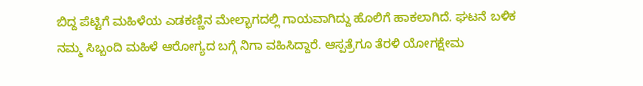ಬಿದ್ದ ಪೆಟ್ಟಿಗೆ ಮಹಿಳೆಯ ಎಡಕಣ್ಣಿನ ಮೇಲ್ಭಾಗದಲ್ಲಿ ಗಾಯವಾಗಿದ್ದು ಹೊಲಿಗೆ ಹಾಕಲಾಗಿದೆ. ಘಟನೆ ಬಳಿಕ ನಮ್ಮ ಸಿಬ್ಬಂದಿ ಮಹಿಳೆ ಆರೋಗ್ಯದ ಬಗ್ಗೆ ನಿಗಾ ವಹಿಸಿದ್ದಾರೆ. ಆಸ್ಪತ್ರೆಗೂ ತೆರಳಿ ಯೋಗಕ್ಷೇಮ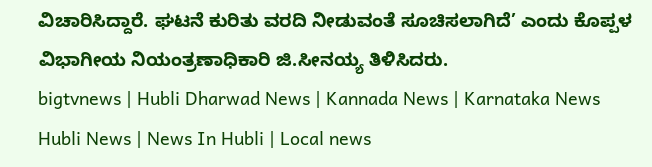ವಿಚಾರಿಸಿದ್ದಾರೆ. ಘಟನೆ ಕುರಿತು ವರದಿ ನೀಡುವಂತೆ ಸೂಚಿಸಲಾಗಿದೆ’ ಎಂದು ಕೊಪ್ಪಳ ವಿಭಾಗೀಯ ನಿಯಂತ್ರಣಾಧಿಕಾರಿ ಜಿ.ಸೀನಯ್ಯ ತಿಳಿಸಿದರು.
bigtvnews | Hubli Dharwad News | Kannada News | Karnataka News Hubli News | News In Hubli | Local news